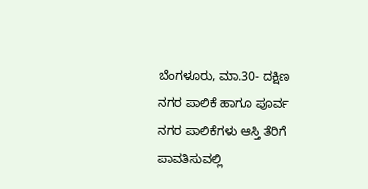ಬೆಂಗಳೂರು, ಮಾ.30- ದಕ್ಷಿಣ ನಗರ ಪಾಲಿಕೆ ಹಾಗೂ ಪೂರ್ವ ನಗರ ಪಾಲಿಕೆಗಳು ಆಸ್ತಿ ತೆರಿಗೆ ಪಾವತಿಸುವಲ್ಲಿ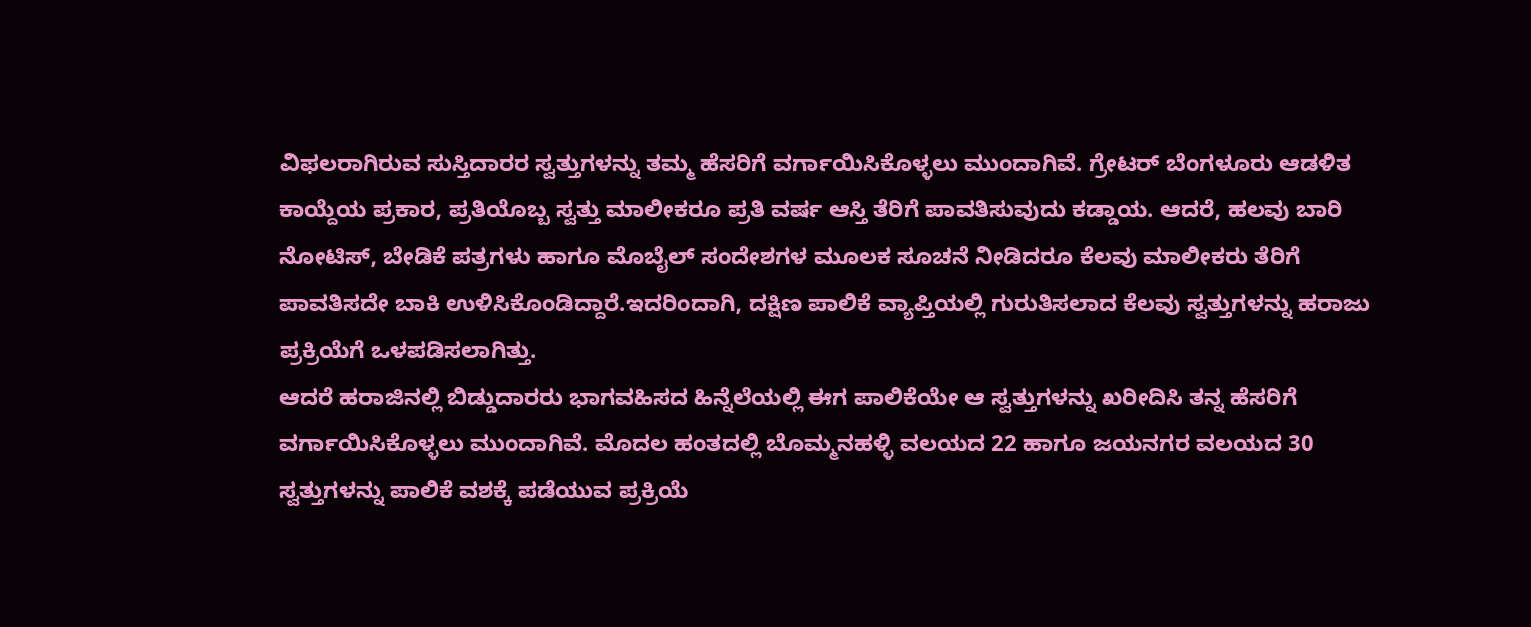ವಿಫಲರಾಗಿರುವ ಸುಸ್ತಿದಾರರ ಸ್ವತ್ತುಗಳನ್ನು ತಮ್ಮ ಹೆಸರಿಗೆ ವರ್ಗಾಯಿಸಿಕೊಳ್ಳಲು ಮುಂದಾಗಿವೆ. ಗ್ರೇಟರ್ ಬೆಂಗಳೂರು ಆಡಳಿತ ಕಾಯ್ದೆಯ ಪ್ರಕಾರ, ಪ್ರತಿಯೊಬ್ಬ ಸ್ವತ್ತು ಮಾಲೀಕರೂ ಪ್ರತಿ ವರ್ಷ ಆಸ್ತಿ ತೆರಿಗೆ ಪಾವತಿಸುವುದು ಕಡ್ಡಾಯ. ಆದರೆ, ಹಲವು ಬಾರಿ ನೋಟಿಸ್, ಬೇಡಿಕೆ ಪತ್ರಗಳು ಹಾಗೂ ಮೊಬೈಲ್ ಸಂದೇಶಗಳ ಮೂಲಕ ಸೂಚನೆ ನೀಡಿದರೂ ಕೆಲವು ಮಾಲೀಕರು ತೆರಿಗೆ ಪಾವತಿಸದೇ ಬಾಕಿ ಉಳಿಸಿಕೊಂಡಿದ್ದಾರೆ.ಇದರಿಂದಾಗಿ, ದಕ್ಷಿಣ ಪಾಲಿಕೆ ವ್ಯಾಪ್ತಿಯಲ್ಲಿ ಗುರುತಿಸಲಾದ ಕೆಲವು ಸ್ವತ್ತುಗಳನ್ನು ಹರಾಜು ಪ್ರಕ್ರಿಯೆಗೆ ಒಳಪಡಿಸಲಾಗಿತ್ತು.
ಆದರೆ ಹರಾಜಿನಲ್ಲಿ ಬಿಡ್ಡುದಾರರು ಭಾಗವಹಿಸದ ಹಿನ್ನೆಲೆಯಲ್ಲಿ ಈಗ ಪಾಲಿಕೆಯೇ ಆ ಸ್ವತ್ತುಗಳನ್ನು ಖರೀದಿಸಿ ತನ್ನ ಹೆಸರಿಗೆ ವರ್ಗಾಯಿಸಿಕೊಳ್ಳಲು ಮುಂದಾಗಿವೆ. ಮೊದಲ ಹಂತದಲ್ಲಿ ಬೊಮ್ಮನಹಳ್ಳಿ ವಲಯದ 22 ಹಾಗೂ ಜಯನಗರ ವಲಯದ 30 ಸ್ವತ್ತುಗಳನ್ನು ಪಾಲಿಕೆ ವಶಕ್ಕೆ ಪಡೆಯುವ ಪ್ರಕ್ರಿಯೆ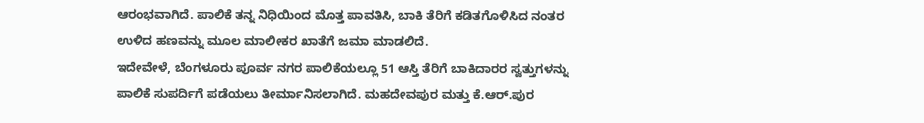ಆರಂಭವಾಗಿದೆ. ಪಾಲಿಕೆ ತನ್ನ ನಿಧಿಯಿಂದ ಮೊತ್ತ ಪಾವತಿಸಿ, ಬಾಕಿ ತೆರಿಗೆ ಕಡಿತಗೊಳಿಸಿದ ನಂತರ ಉಳಿದ ಹಣವನ್ನು ಮೂಲ ಮಾಲೀಕರ ಖಾತೆಗೆ ಜಮಾ ಮಾಡಲಿದೆ.
ಇದೇವೇಳೆ, ಬೆಂಗಳೂರು ಪೂರ್ವ ನಗರ ಪಾಲಿಕೆಯಲ್ಲೂ 51 ಆಸ್ತಿ ತೆರಿಗೆ ಬಾಕಿದಾರರ ಸ್ವತ್ತುಗಳನ್ನು ಪಾಲಿಕೆ ಸುಪರ್ದಿಗೆ ಪಡೆಯಲು ತೀರ್ಮಾನಿಸಲಾಗಿದೆ. ಮಹದೇವಪುರ ಮತ್ತು ಕೆ.ಆರ್.ಪುರ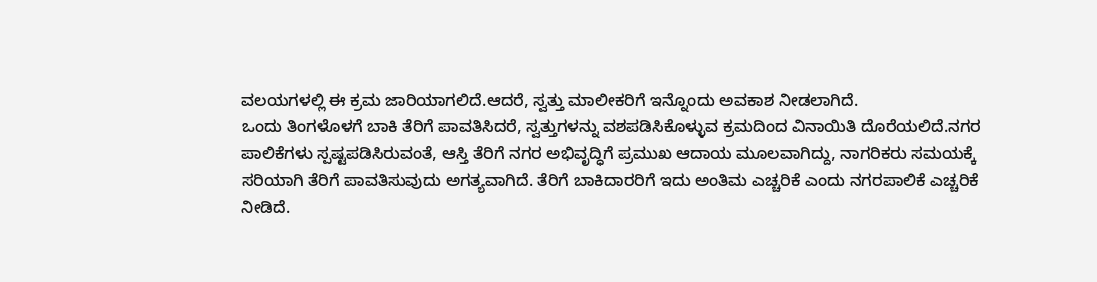ವಲಯಗಳಲ್ಲಿ ಈ ಕ್ರಮ ಜಾರಿಯಾಗಲಿದೆ.ಆದರೆ, ಸ್ವತ್ತು ಮಾಲೀಕರಿಗೆ ಇನ್ನೊಂದು ಅವಕಾಶ ನೀಡಲಾಗಿದೆ.
ಒಂದು ತಿಂಗಳೊಳಗೆ ಬಾಕಿ ತೆರಿಗೆ ಪಾವತಿಸಿದರೆ, ಸ್ವತ್ತುಗಳನ್ನು ವಶಪಡಿಸಿಕೊಳ್ಳುವ ಕ್ರಮದಿಂದ ವಿನಾಯಿತಿ ದೊರೆಯಲಿದೆ.ನಗರ ಪಾಲಿಕೆಗಳು ಸ್ಪಷ್ಟಪಡಿಸಿರುವಂತೆ, ಆಸ್ತಿ ತೆರಿಗೆ ನಗರ ಅಭಿವೃದ್ಧಿಗೆ ಪ್ರಮುಖ ಆದಾಯ ಮೂಲವಾಗಿದ್ದು, ನಾಗರಿಕರು ಸಮಯಕ್ಕೆ ಸರಿಯಾಗಿ ತೆರಿಗೆ ಪಾವತಿಸುವುದು ಅಗತ್ಯವಾಗಿದೆ. ತೆರಿಗೆ ಬಾಕಿದಾರರಿಗೆ ಇದು ಅಂತಿಮ ಎಚ್ಚರಿಕೆ ಎಂದು ನಗರಪಾಲಿಕೆ ಎಚ್ಚರಿಕೆ ನೀಡಿದೆ.